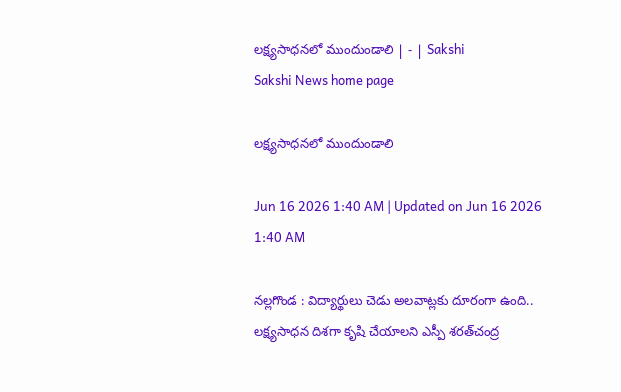లక్ష్యసాధనలో ముందుండాలి | - | Sakshi
Sakshi News home page

లక్ష్యసాధనలో ముందుండాలి

Jun 16 2026 1:40 AM | Updated on Jun 16 2026 1:40 AM

నల్లగొండ : విద్యార్థులు చెడు అలవాట్లకు దూరంగా ఉంది.. లక్ష్యసాధన దిశగా కృషి చేయాలని ఎస్పీ శరత్‌చంద్ర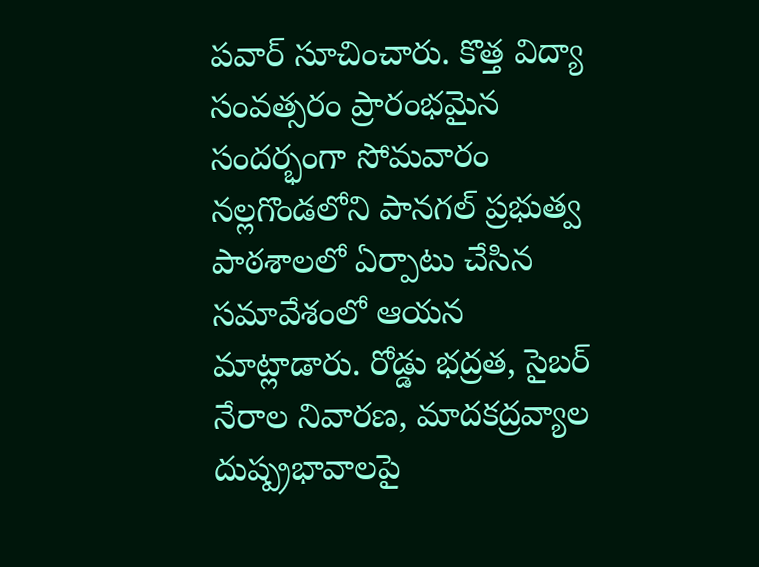పవార్‌ సూచించారు. కొత్త విద్యా సంవత్సరం ప్రారంభమైన సందర్భంగా సోమవారం నల్లగొండలోని పానగల్‌ ప్రభుత్వ పాఠశాలలో ఏర్పాటు చేసిన సమావేశంలో ఆయన మాట్లాడారు. రోడ్డు భద్రత, సైబర్‌ నేరాల నివారణ, మాదకద్రవ్యాల దుష్ప్రభావాలపై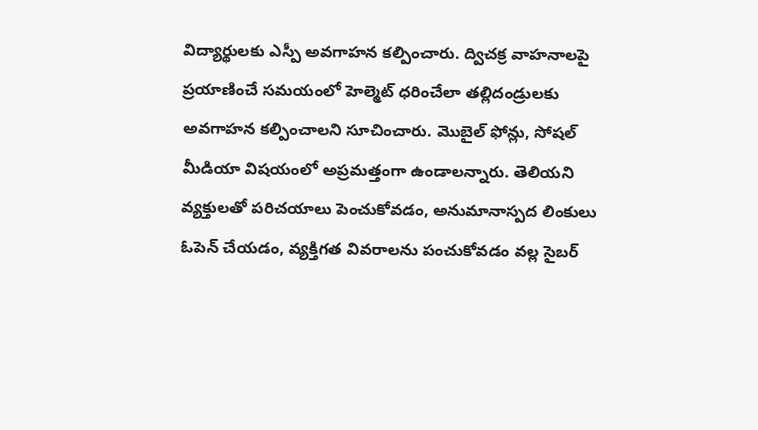విద్యార్థులకు ఎస్పీ అవగాహన కల్పించారు. ద్విచక్ర వాహనాలపై ప్రయాణించే సమయంలో హెల్మెట్‌ ధరించేలా తల్లిదండ్రులకు అవగాహన కల్పించాలని సూచించారు. మొబైల్‌ ఫోన్లు, సోషల్‌ మీడియా విషయంలో అప్రమత్తంగా ఉండాలన్నారు. తెలియని వ్యక్తులతో పరిచయాలు పెంచుకోవడం, అనుమానాస్పద లింకులు ఓపెన్‌ చేయడం, వ్యక్తిగత వివరాలను పంచుకోవడం వల్ల సైబర్‌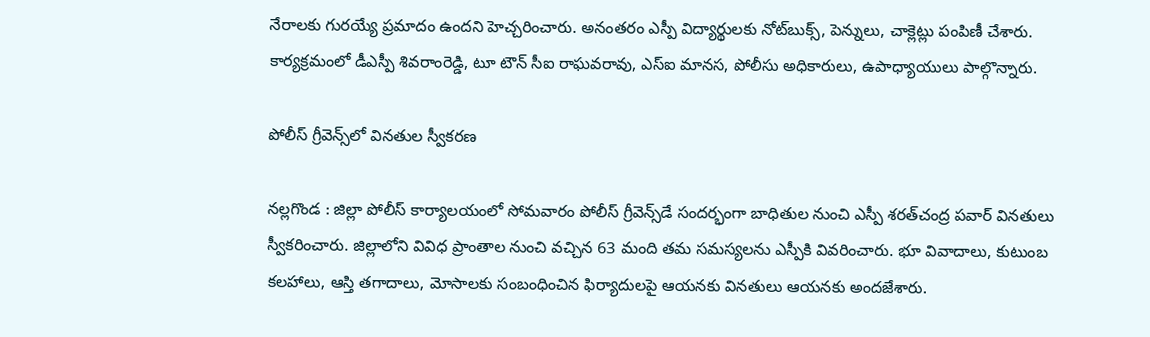నేరాలకు గురయ్యే ప్రమాదం ఉందని హెచ్చరించారు. అనంతరం ఎస్పీ విద్యార్థులకు నోట్‌బుక్స్‌, పెన్నులు, చాక్లెట్లు పంపిణీ చేశారు. కార్యక్రమంలో డీఎస్పీ శివరాంరెడ్డి, టూ టౌన్‌ సీఐ రాఘవరావు, ఎస్‌ఐ మానస, పోలీసు అధికారులు, ఉపాధ్యాయులు పాల్గొన్నారు.

పోలీస్‌ గ్రీవెన్స్‌లో వినతుల స్వీకరణ

నల్లగొండ : జిల్లా పోలీస్‌ కార్యాలయంలో సోమవారం పోలీస్‌ గ్రీవెన్స్‌డే సందర్భంగా బాధితుల నుంచి ఎస్పీ శరత్‌చంద్ర పవార్‌ వినతులు స్వీకరించారు. జిల్లాలోని వివిధ ప్రాంతాల నుంచి వచ్చిన 63 మంది తమ సమస్యలను ఎస్పీకి వివరించారు. భూ వివాదాలు, కుటుంబ కలహాలు, ఆస్తి తగాదాలు, మోసాలకు సంబంధించిన ఫిర్యాదులపై ఆయనకు వినతులు ఆయనకు అందజేశారు.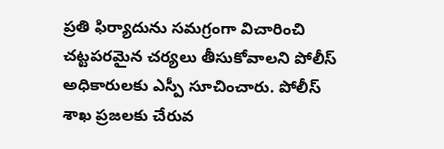ప్రతి ఫిర్యాదును సమగ్రంగా విచారించి చట్టపరమైన చర్యలు తీసుకోవాలని పోలీస్‌ అధికారులకు ఎస్పీ సూచించారు. పోలీస్‌ శాఖ ప్రజలకు చేరువ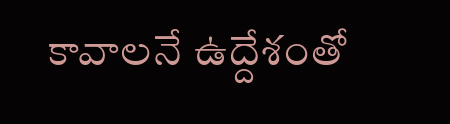కావాలనే ఉద్దేశంతో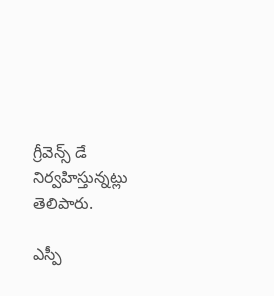గ్రీవెన్స్‌ డే నిర్వహిస్తున్నట్లు తెలిపారు.

ఎస్పీ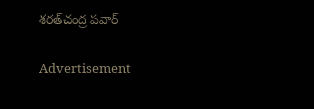శరత్‌చంద్ర పవార్‌

Advertisement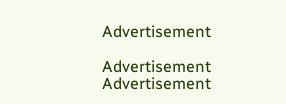Advertisement

Advertisement
Advertisement